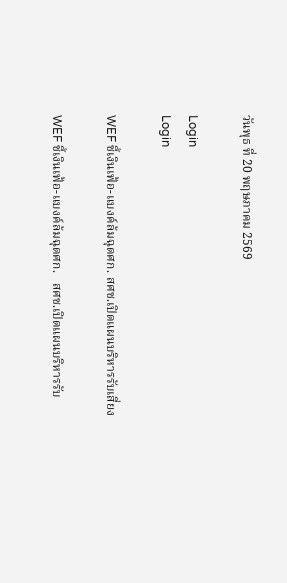วันพุธ ที่ 20 พฤษภาคม 2569

Login
Login

WEF ชี้เงินเฟ้อ-แบงค์ล้มฉุดศก. สศช.เปิดแผนบริหารรับเสี่ยง

WEF ชี้เงินเฟ้อ-แบงค์ล้มฉุดศก.   สศช.เปิดแผนบริหารรับ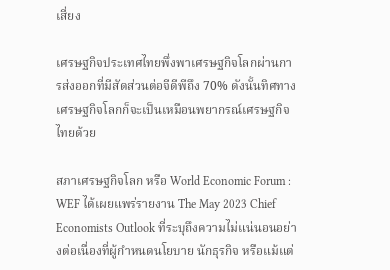เสี่ยง

เศรษฐกิจประเทศไทยพึ่งพาเศรษฐกิจโลกผ่านการส่งออกที่มีสัดส่วนต่อจีดีพีถึง 70% ดังนั้นทิศทางเศรษฐกิจโลกก็จะเป็นเหมือนพยากรณ์เศรษฐกิจไทยด้วย

สภาเศรษฐกิจโลก หรือ World Economic Forum : WEF ได้เผยแพร่รายงาน The May 2023 Chief Economists Outlook ที่ระบุถึงความไม่แน่นอนอย่างต่อเนื่องที่ผู้กำหนดนโยบาย นักธุรกิจ หรือแม้แต่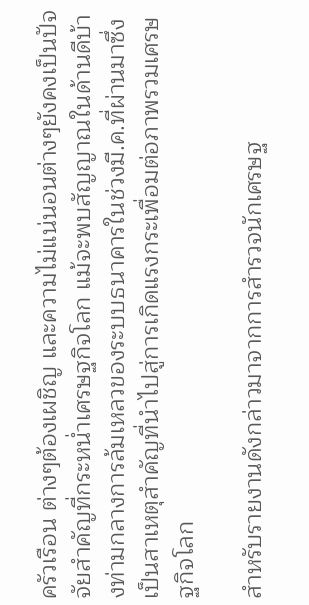ครัวเรือน ต่างๆต้องเผชิญ และความไม่แน่นอนต่างๆยังคงเป็นปัจจัยสำคัญที่กระหน่ำเศรษฐกิจโลก แม้จะพบสัญญาณในด้านดีบ้างท่ามกลางการล้มเหลวของระบบธนาคารในช่วงมี.ค.ที่ผ่านมาซึ่งเป็นสาเหตุสำคัญที่นำไปสู่การเกิดแรงกระเพื่อมต่อภาพรวมเศรษฐกิจโลก

สำหรับรายงานดังกล่าวมาจากการสำรวจนักเศรษฐ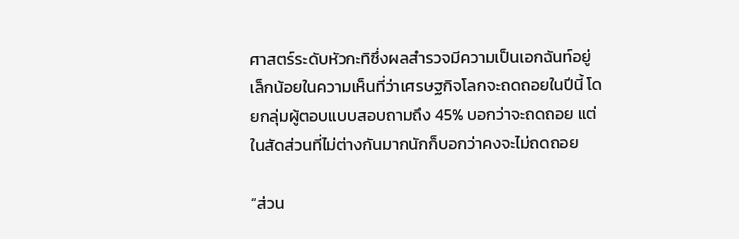ศาสตร์ระดับหัวกะทิซึ่งผลสำรวจมีความเป็นเอกฉันท์อยู่เล็กน้อยในความเห็นที่ว่าเศรษฐกิจโลกจะถดถอยในปีนี้ โดยกลุ่มผู้ตอบแบบสอบถามถึง 45% บอกว่าจะถดถอย แต่ในสัดส่วนที่ไม่ต่างกันมากนักก็บอกว่าคงจะไม่ถดถอย

“ส่วน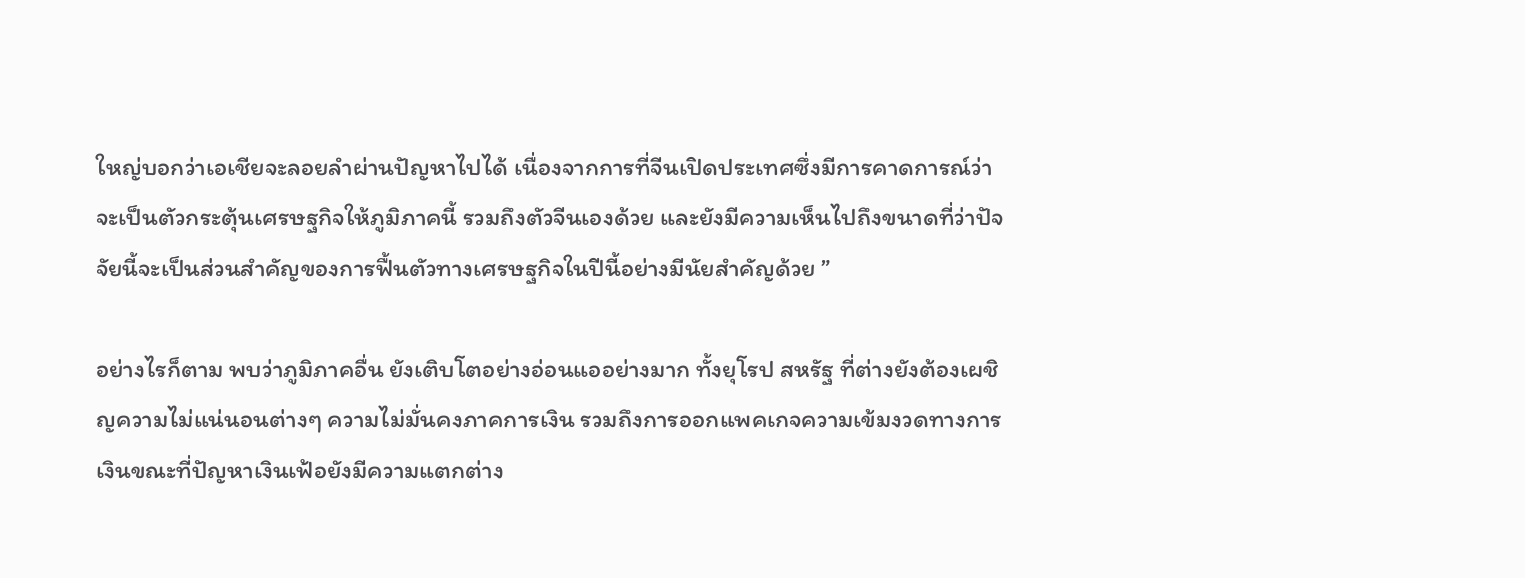ใหญ่บอกว่าเอเชียจะลอยลำผ่านปัญหาไปได้ เนื่องจากการที่จีนเปิดประเทศซึ่งมีการคาดการณ์ว่าจะเป็นตัวกระตุ้นเศรษฐกิจให้ภูมิภาคนี้ รวมถึงตัวจีนเองด้วย และยังมีความเห็นไปถึงขนาดที่ว่าปัจจัยนี้จะเป็นส่วนสำคัญของการฟื้นตัวทางเศรษฐกิจในปีนี้อย่างมีนัยสำคัญด้วย ”

อย่างไรก็ตาม พบว่าภูมิภาคอื่น ยังเติบโตอย่างอ่อนแออย่างมาก ทั้งยุโรป สหรัฐ ที่ต่างยังต้องเผชิญความไม่แน่นอนต่างๆ ความไม่มั่นคงภาคการเงิน รวมถึงการออกแพคเกจความเข้มงวดทางการเงินขณะที่ปัญหาเงินเฟ้อยังมีความแตกต่าง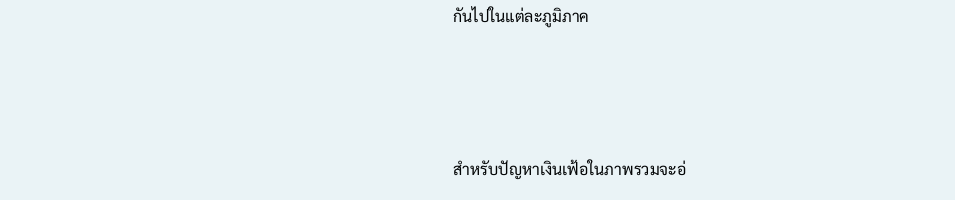กันไปในแต่ละภูมิภาค



สำหรับปัญหาเงินเฟ้อในภาพรวมจะอ่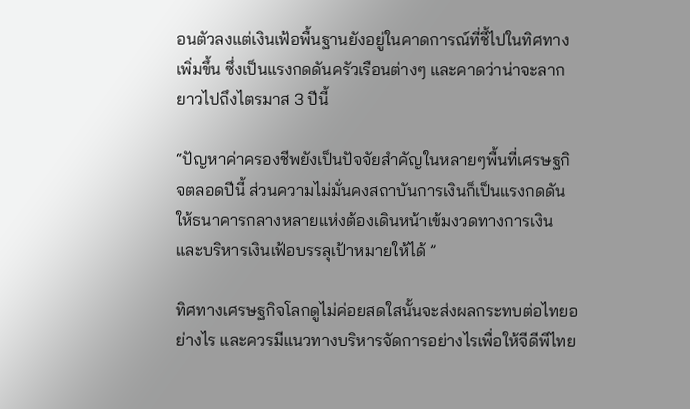อนตัวลงแต่เงินเฟ้อพื้นฐานยังอยู่ในคาดการณ์ที่ชี้ไปในทิศทางเพิ่มขึ้น ซึ่งเป็นแรงกดดันครัวเรือนต่างๆ และคาดว่าน่าจะลากยาวไปถึงไตรมาส 3 ปีนี้

“ปัญหาค่าครองชีพยังเป็นปัจจัยสำคัญในหลายๆพื้นที่เศรษฐกิจตลอดปีนี้ ส่วนความไม่มั่นคงสถาบันการเงินก็เป็นแรงกดดันให้ธนาคารกลางหลายแห่งต้องเดินหน้าเข้มงวดทางการเงินและบริหารเงินเฟ้อบรรลุเป้าหมายให้ได้ ”

ทิศทางเศรษฐกิจโลกดูไม่ค่อยสดใสนั้นจะส่งผลกระทบต่อไทยอย่างไร และควรมีแนวทางบริหารจัดการอย่างไรเพื่อให้จีดีพีไทย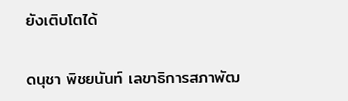ยังเติบโตได้

ดนุชา พิชยนันท์ เลขาธิการสภาพัฒ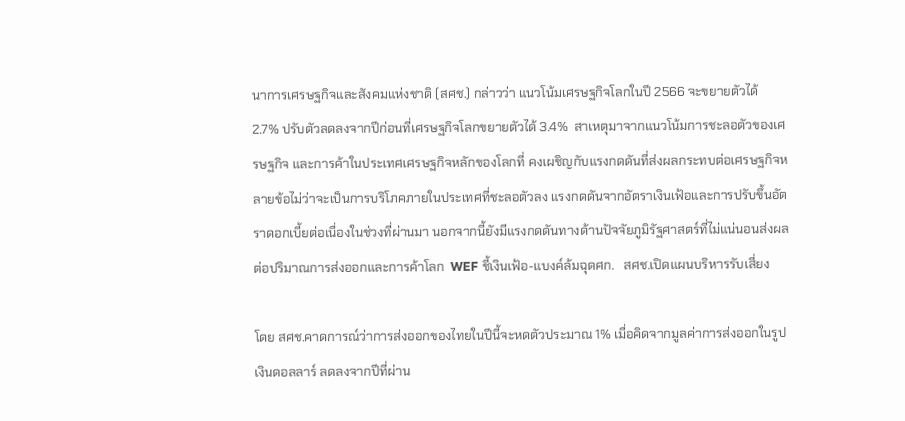นาการเศรษฐกิจและสังคมแห่งชาติ (สศช.) กล่าวว่า แนวโน้มเศรษฐกิจโลกในปี 2566 จะขยายตัวได้ 2.7% ปรับตัวลดลงจากปีก่อนที่เศรษฐกิจโลกขยายตัวได้ 3.4%  สาเหตุมาจากแนวโน้มการชะลอตัวของเศรษฐกิจ และการค้าในประเทศเศรษฐกิจหลักของโลกที่ คงเผชิญกับแรงกดดันที่ส่งผลกระทบต่อเศรษฐกิจหลายข้อไม่ว่าจะเป็นการบริโภคภายในประเทศที่ชะลอตัวลง แรงกดดันจากอัตราเงินเฟ้อและการปรับขึ้นอัตราดอกเบี้ยต่อเนื่องในช่วงที่ผ่านมา นอกจากนี้ยังมีแรงกดดันทางด้านปัจจัยภูมิรัฐศาสตร์ที่ไม่แน่นอนส่งผลต่อปริมาณการส่งออกและการค้าโลก  WEF ชี้เงินเฟ้อ-แบงค์ล้มฉุดศก.   สศช.เปิดแผนบริหารรับเสี่ยง

โดย สศช.คาดการณ์ว่าการส่งออกของไทยในปีนี้จะหดตัวประมาณ 1% เมื่อคิดจากมูลค่าการส่งออกในรูปเงินดอลลาร์ ลดลงจากปีที่ผ่าน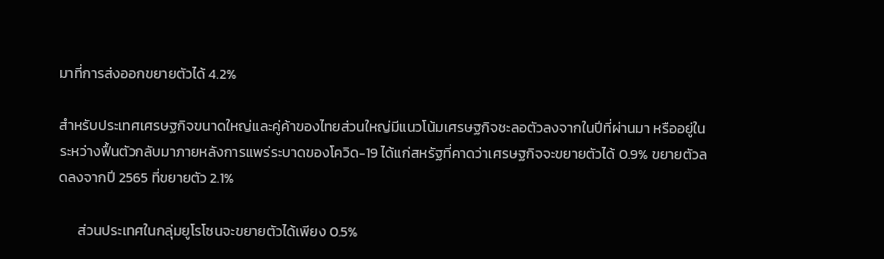มาที่การส่งออกขยายตัวได้ 4.2%

สำหรับประเทศเศรษฐกิจขนาดใหญ่และคู่ค้าของไทยส่วนใหญ่มีแนวโน้มเศรษฐกิจชะลอตัวลงจากในปีที่ผ่านมา หรืออยู่ในระหว่างฟื้นตัวกลับมาภายหลังการแพร่ระบาดของโควิด-19 ได้แก่สหรัฐที่คาดว่าเศรษฐกิจจะขยายตัวได้ 0.9% ขยายตัวลดลงจากปี 2565 ที่ขยายตัว 2.1%

      ส่วนประเทศในกลุ่มยูโรโซนจะขยายตัวได้เพียง 0.5%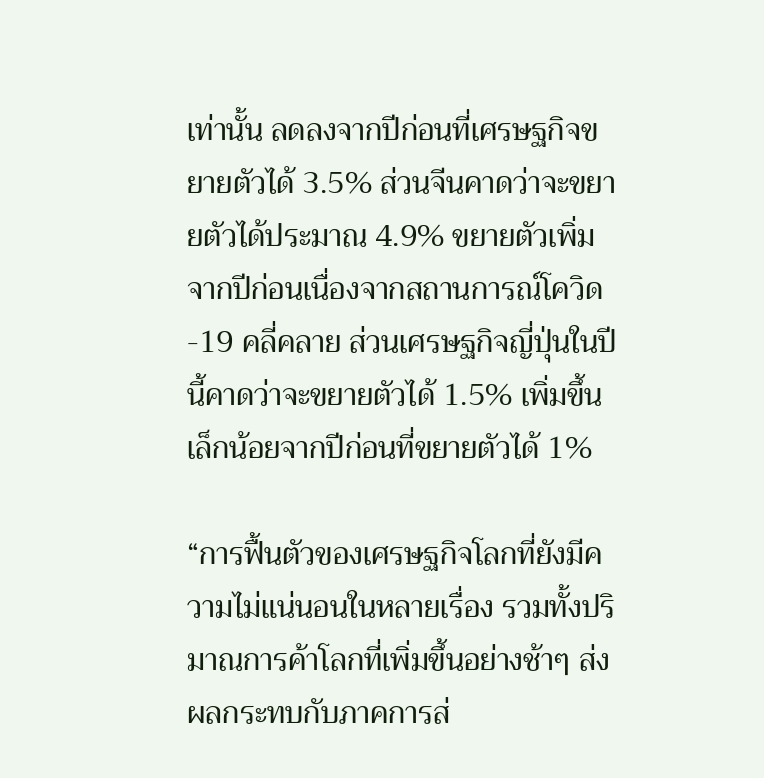เท่านั้น ลดลงจากปีก่อนที่เศรษฐกิจขยายตัวได้ 3.5% ส่วนจีนคาดว่าจะขยายตัวได้ประมาณ 4.9% ขยายตัวเพิ่มจากปีก่อนเนื่องจากสถานการณ์โควิด-19 คลี่คลาย ส่วนเศรษฐกิจญี่ปุ่นในปีนี้คาดว่าจะขยายตัวได้ 1.5% เพิ่มขึ้นเล็กน้อยจากปีก่อนที่ขยายตัวได้ 1%

“การฟื้นตัวของเศรษฐกิจโลกที่ยังมีความไม่แน่นอนในหลายเรื่อง รวมทั้งปริมาณการค้าโลกที่เพิ่มขึ้นอย่างช้าๆ ส่งผลกระทบกับภาคการส่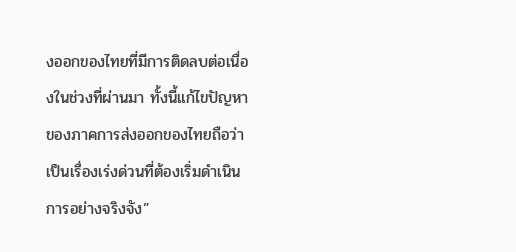งออกของไทยที่มีการติดลบต่อเนื่องในช่วงที่ผ่านมา ทั้งนี้แก้ไขปัญหาของภาคการส่งออกของไทยถือว่าเป็นเรื่องเร่งด่วนที่ต้องเริ่มดำเนินการอย่างจริงจัง”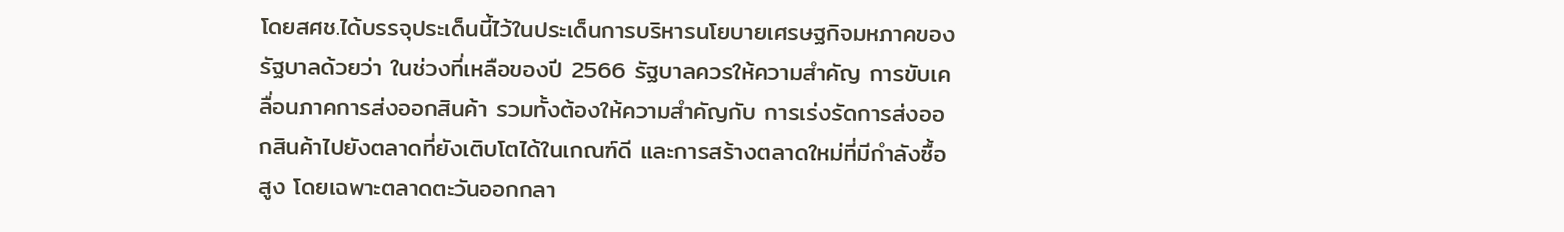โดยสศช.ได้บรรจุประเด็นนี้ไว้ในประเด็นการบริหารนโยบายเศรษฐกิจมหภาคของรัฐบาลด้วยว่า ในช่วงที่เหลือของปี 2566 รัฐบาลควรให้ความสำคัญ การขับเคลื่อนภาคการส่งออกสินค้า รวมทั้งต้องให้ความสำคัญกับ การเร่งรัดการส่งออกสินค้าไปยังตลาดที่ยังเติบโตได้ในเกณฑ์ดี และการสร้างตลาดใหม่ที่มีกำลังซื้อสูง โดยเฉพาะตลาดตะวันออกกลา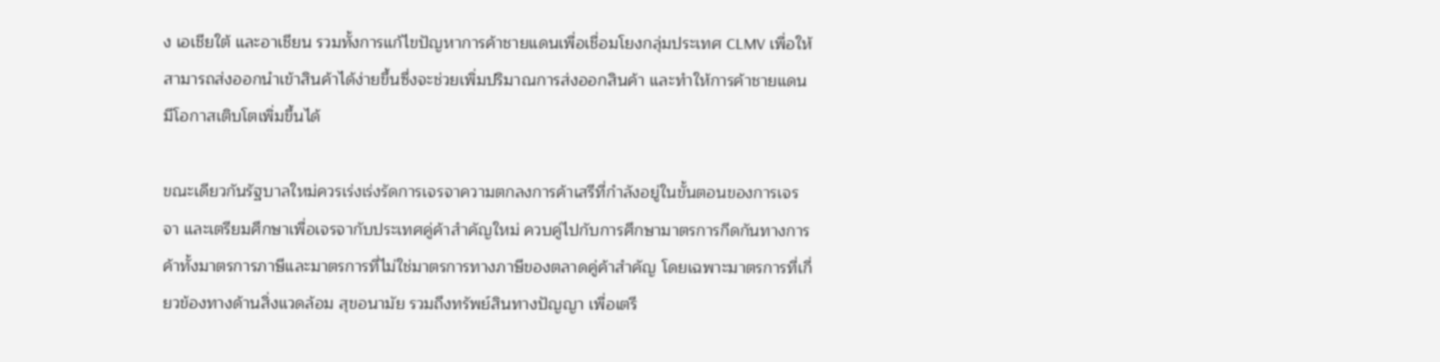ง เอเชียใต้ และอาเชียน รวมทั้งการแก้ไขปัญหาการค้าชายแดนเพื่อเชื่อมโยงกลุ่มประเทศ CLMV เพื่อให้สามารถส่งออกนำเข้าสินค้าได้ง่ายขึ้นซึ่งจะช่วยเพิ่มปริมาณการส่งออกสินค้า และทำให้การค้าชายแดนมีโอกาสเติบโตเพิ่มขึ้นได้

ขณะเดียวกันรัฐบาลใหม่ควรเร่งเร่งรัดการเจรจาความตกลงการค้าเสรีที่กำลังอยู่ในขั้นตอนของการเจรจา และเตรียมศึกษาเพื่อเจรจากับประเทศคู่ค้าสำคัญใหม่ ควบคู่ไปกับการศึกษามาตรการกีดกันทางการค้าทั้งมาตรการภาษีและมาตรการที่ไม่ใช่มาตรการทางภาษีของตลาดคู่ค้าสำคัญ โดยเฉพาะมาตรการที่เกี่ยวข้องทางด้านสิ่งแวดล้อม สุขอนามัย รวมถึงทรัพย์สินทางปัญญา เพื่อเตรี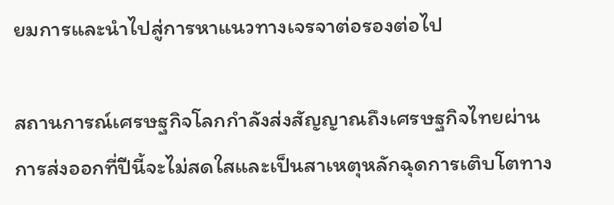ยมการและนำไปสู่การหาแนวทางเจรจาต่อรองต่อไป

สถานการณ์เศรษฐกิจโลกกำลังส่งสัญญาณถึงเศรษฐกิจไทยผ่านการส่งออกที่ปีนี้จะไม่สดใสและเป็นสาเหตุหลักฉุดการเติบโตทาง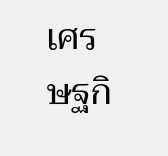เศรษฐกิ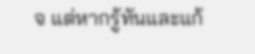จ แต่หากรู้ทันและแก้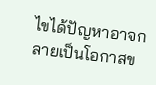ไขได้ปัญหาอาจกลายเป็นโอกาสข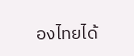องไทยได้